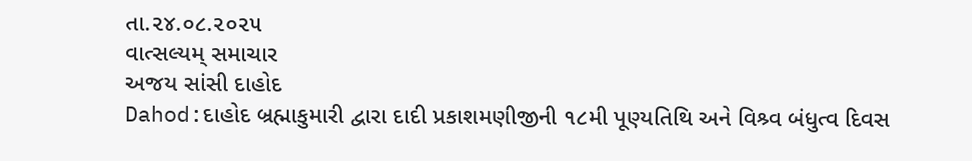તા.૨૪.૦૮.૨૦૨૫
વાત્સલ્યમ્ સમાચાર
અજય સાંસી દાહોદ
Dahod:દાહોદ બ્રહ્માકુમારી દ્વારા દાદી પ્રકાશમણીજીની ૧૮મી પૂણ્યતિથિ અને વિશ્ર્વ બંધુત્વ દિવસ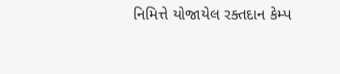નિમિત્તે યોજાયેલ રક્તદાન કેમ્પ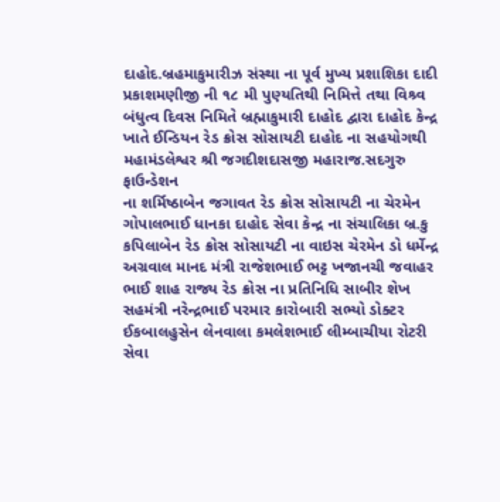દાહોદ.બ્રહમાકુમારીઝ સંસ્થા ના પૂર્વ મુખ્ય પ્રશાશિકા દાદી પ્રકાશમણીજી ની ૧૮ મી પુણ્યતિથી નિમિત્તે તથા વિશ્ર્વ બંધુત્વ દિવસ નિમિતે બ્રહ્માકુમારી દાહોદ દ્વારા દાહોદ કેન્દ્ર ખાતે ઈન્ડિયન રેડ ક્રોસ સોસાયટી દાહોદ ના સહયોગથી મહામંડલેશ્વર શ્રી જગદીશદાસજી મહારાજ.સદગુરુ ફાઉન્ડેશન
ના શર્મિષ્ઠાબેન જગાવત રેડ ક્રોસ સોસાયટી ના ચેરમેન ગોપાલભાઈ ધાનકા દાહોદ સેવા કેન્દ્ર ના સંચાલિકા બ્ર.કુ કપિલાબેન રેડ ક્રોસ સોસાયટી ના વાઇસ ચેરમેન ડો ધર્મેન્દ્ર અગ્રવાલ માનદ મંત્રી રાજેશભાઈ ભટ્ટ ખજાનચી જવાહર ભાઈ શાહ રાજ્ય રેડ ક્રોસ ના પ્રતિનિધિ સાબીર શેખ સહમંત્રી નરેન્દ્રભાઈ પરમાર કારોબારી સભ્યો ડોક્ટર ઈકબાલહુસેન લેનવાલા કમલેશભાઈ લીમ્બાચીયા રોટરી સેવા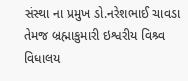સંસ્થા ના પ્રમુખ ડો.નરેશભાઈ ચાવડા તેમજ બ્રહ્માકુમારી ઇશ્વરીય વિશ્ર્વ વિધાલય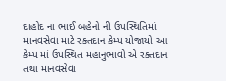દાહોદ ના ભાઈ બહેનો ની ઉપસ્થિતિમાં માનવસેવા માટે રક્તદાન કેમ્પ યોજાયો આ કેમ્પ માં ઉપસ્થિત મહાનુભાવો એ રક્તદાન તથા માનવસેવા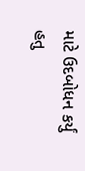માટે ઉદબોધન કર્યું હતુ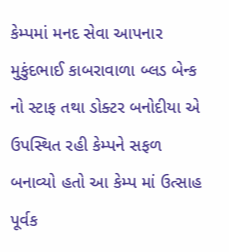કેમ્પમાં મનદ સેવા આપનાર મુકુંદભાઈ કાબરાવાળા બ્લડ બેન્ક નો સ્ટાફ તથા ડોક્ટર બનોદીયા એ ઉપસ્થિત રહી કેમ્પને સફળ બનાવ્યો હતો આ કેમ્પ માં ઉત્સાહ પૂર્વક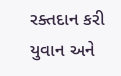રક્તદાન કરી યુવાન અને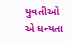યુવતીઓ એ ધન્યતા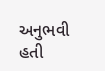અનુભવી હતી